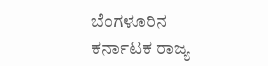ಬೆಂಗಳೂರಿನ ಕರ್ನಾಟಕ ರಾಜ್ಯ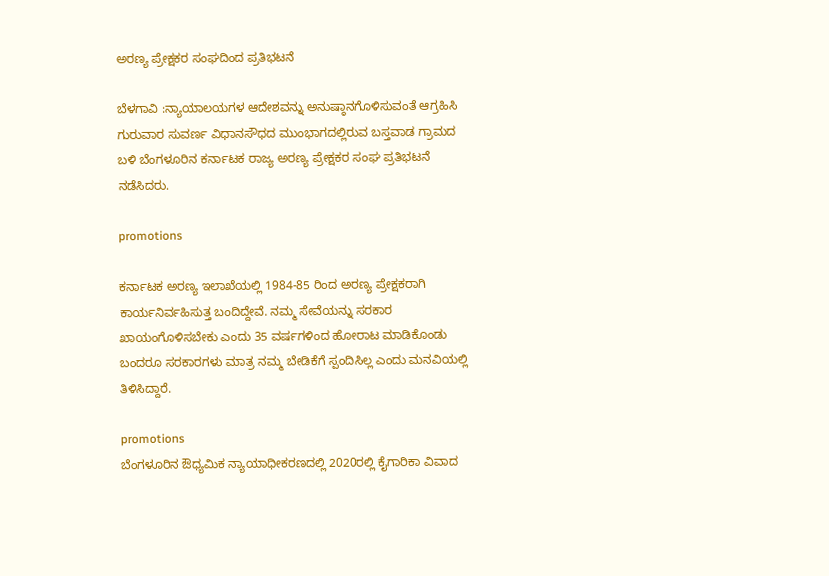ಅರಣ್ಯ ಪ್ರೇಕ್ಷಕರ ಸಂಘದಿಂದ ಪ್ರತಿಭಟನೆ

ಬೆಳಗಾವಿ :ನ್ಯಾಯಾಲಯಗಳ ಆದೇಶವನ್ನು ಅನುಷ್ಠಾನಗೊಳಿಸುವಂತೆ ಆಗ್ರಹಿಸಿ ಗುರುವಾರ ಸುವರ್ಣ ವಿಧಾನಸೌಧದ ಮುಂಭಾಗದಲ್ಲಿರುವ ಬಸ್ತವಾಡ ಗ್ರಾಮದ ಬಳಿ ಬೆಂಗಳೂರಿನ ಕರ್ನಾಟಕ ರಾಜ್ಯ ಅರಣ್ಯ ಪ್ರೇಕ್ಷಕರ ಸಂಘ ಪ್ರತಿಭಟನೆ ನಡೆಸಿದರು.

promotions

ಕರ್ನಾಟಕ ಅರಣ್ಯ ಇಲಾಖೆಯಲ್ಲಿ 1984-85 ರಿಂದ ಅರಣ್ಯ ಪ್ರೇಕ್ಷಕರಾಗಿ ಕಾರ್ಯನಿರ್ವಹಿಸುತ್ತ ಬಂದಿದ್ದೇವೆ. ನಮ್ಮ ಸೇವೆಯನ್ನು ಸರಕಾರ ಖಾಯಂಗೊಳಿಸಬೇಕು ಎಂದು 35 ವರ್ಷಗಳಿಂದ ಹೋರಾಟ ಮಾಡಿಕೊಂಡು ಬಂದರೂ ಸರಕಾರಗಳು ಮಾತ್ರ ನಮ್ಮ ಬೇಡಿಕೆಗೆ ಸ್ಪಂದಿಸಿಲ್ಲ ಎಂದು ಮನವಿಯಲ್ಲಿ ತಿಳಿಸಿದ್ದಾರೆ.

promotions
ಬೆಂಗಳೂರಿನ ಔಧ್ಯಮಿಕ ನ್ಯಾಯಾಧೀಕರಣದಲ್ಲಿ 2020ರಲ್ಲಿ ಕೈಗಾರಿಕಾ ವಿವಾದ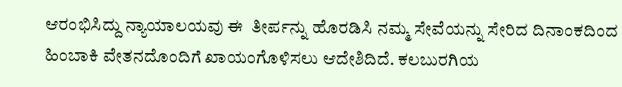ಆರಂಭಿಸಿದ್ದು ನ್ಯಾಯಾಲಯವು ಈ  ತೀರ್ಪನ್ನು ಹೊರಡಿಸಿ ನಮ್ಮ ಸೇವೆಯನ್ನು ಸೇರಿದ ದಿನಾಂಕದಿಂದ ಹಿಂಬಾಕಿ ವೇತನದೊಂದಿಗೆ ಖಾಯಂಗೊಳಿಸಲು ಆದೇಶಿದಿದೆ. ಕಲಬುರಗಿಯ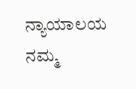ನ್ಯಾಯಾಲಯ ನಮ್ಮ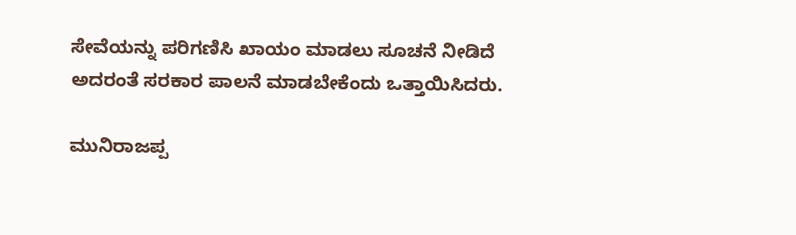ಸೇವೆಯನ್ನು ಪರಿಗಣಿಸಿ ಖಾಯಂ ಮಾಡಲು ಸೂಚನೆ ನೀಡಿದೆ ಅದರಂತೆ ಸರಕಾರ ಪಾಲನೆ ಮಾಡಬೇಕೆಂದು ಒತ್ತಾಯಿಸಿದರು.

ಮುನಿರಾಜಪ್ಪ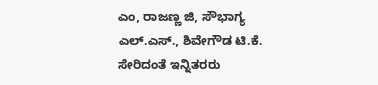ಎಂ, ರಾಜಣ್ಣ ಜಿ, ಸೌಭಾಗ್ಯ ಎಲ್.ಎಸ್., ಶಿವೇಗೌಡ ಟಿ.ಕೆ. ಸೇರಿದಂತೆ ಇನ್ನಿತರರು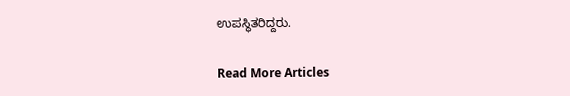ಉಪಸ್ಥಿತರಿದ್ದರು.

Read More Articles